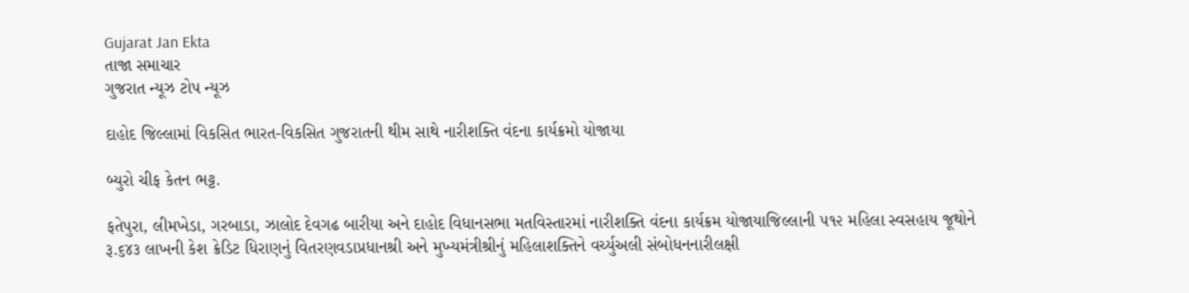Gujarat Jan Ekta
તાજા સમાચાર
ગુજરાત ન્યૂઝ ટોપ ન્યૂઝ

દાહોદ જિલ્લામાં વિકસિત ભારત-વિકસિત ગુજરાતની થીમ સાથે નારીશક્તિ વંદના કાર્યક્રમો યોજાયા

બ્યુરો ચીફ કેતન ભટ્ટ.

ફતેપુરા, લીમખેડા, ગરબાડા, ઝાલોદ દેવગઢ બારીયા અને દાહોદ વિધાનસભા મતવિસ્તારમાં નારીશક્તિ વંદના કાર્યક્રમ યોજાયાજિલ્લાની ૫૧૨ મહિલા સ્વસહાય જૂથોને રૂ.૬૪૩ લાખની કેશ ક્રેડિટ ધિરાણનું વિતરણવડાપ્રધાનશ્રી અને મુખ્યમંત્રીશ્રીનું મહિલાશક્તિને વર્ચ્યુઅલી સંબોધનનારીલક્ષી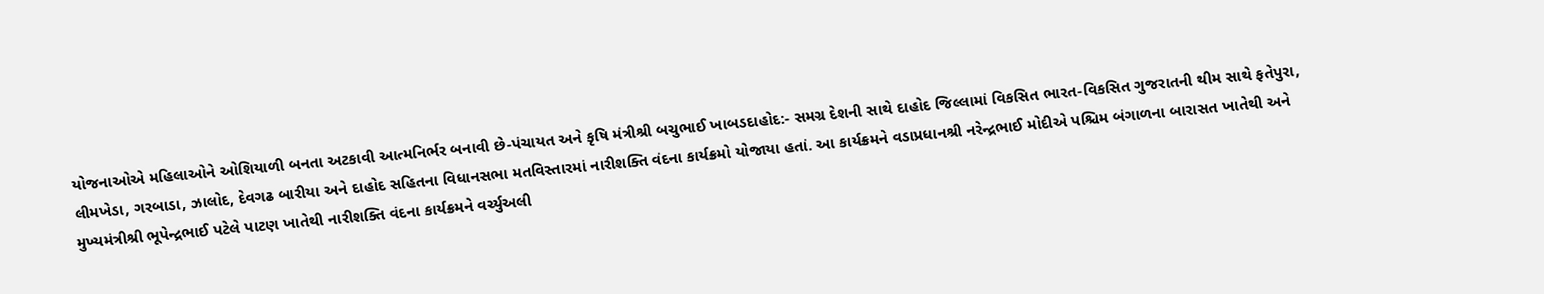યોજનાઓએ મહિલાઓને ઓશિયાળી બનતા અટકાવી આત્મનિર્ભર બનાવી છે-પંચાયત અને કૃષિ મંત્રીશ્રી બચુભાઈ ખાબડદાહોદ:- સમગ્ર દેશની સાથે દાહોદ જિલ્લામાં વિકસિત ભારત-વિકસિત ગુજરાતની થીમ સાથે ફતેપુરા, લીમખેડા, ગરબાડા, ઝાલોદ, દેવગઢ બારીયા અને દાહોદ સહિતના વિધાનસભા મતવિસ્તારમાં નારીશક્તિ વંદના કાર્યક્રમો યોજાયા હતાં. આ કાર્યક્રમને વડાપ્રધાનશ્રી નરેન્દ્રભાઈ મોદીએ પશ્ચિમ બંગાળના બારાસત ખાતેથી અને મુખ્યમંત્રીશ્રી ભૂપેન્દ્રભાઈ પટેલે પાટણ ખાતેથી નારીશક્તિ વંદના કાર્યક્રમને વર્ચ્યુઅલી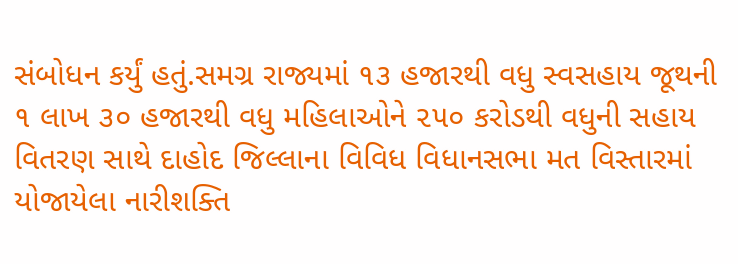સંબોધન કર્યું હતું.સમગ્ર રાજ્યમાં ૧૩ હજારથી વધુ સ્વસહાય જૂથની ૧ લાખ ૩૦ હજારથી વધુ મહિલાઓને ૨૫૦ કરોડથી વધુની સહાય વિતરણ સાથે દાહોદ જિલ્લાના વિવિધ વિધાનસભા મત વિસ્તારમાં યોજાયેલા નારીશક્તિ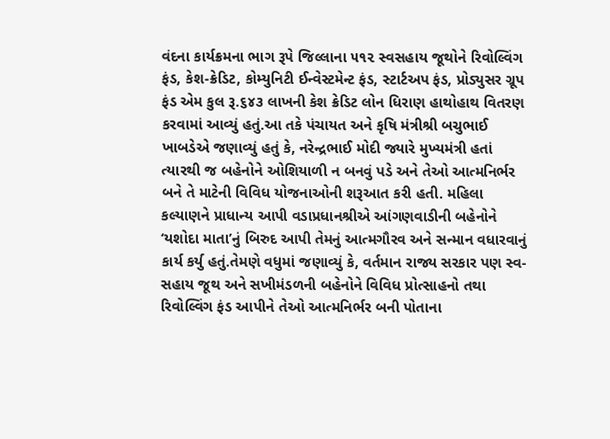વંદના કાર્યક્રમના ભાગ રૂપે જિલ્લાના ૫૧૨ સ્વસહાય જૂથોને રિવોલ્વિંગ ફંડ, કેશ-ક્રેડિટ, કોમ્યુનિટી ઈન્વેસ્ટમેન્ટ ફંડ, સ્ટાર્ટઅપ ફંડ, પ્રોડ્યુસર ગ્રૂપ ફંડ એમ કુલ રૂ.૬૪૩ લાખની કેશ ક્રેડિટ લોન ધિરાણ હાથોહાથ વિતરણ કરવામાં આવ્યું હતું.આ તકે પંચાયત અને કૃષિ મંત્રીશ્રી બચુભાઈ ખાબડેએ જણાવ્યું હતું કે, નરેન્દ્રભાઈ મોદી જ્યારે મુખ્યમંત્રી હતાં ત્યારથી જ બહેનોને ઓશિયાળી ન બનવું પડે અને તેઓ આત્મનિર્ભર બને તે માટેની વિવિધ યોજનાઓની શરૂઆત કરી હતી. મહિલા કલ્યાણને પ્રાધાન્ય આપી વડાપ્રધાનશ્રીએ આંગણવાડીની બહેનોને ‘યશોદા માતા’નું બિરુદ આપી તેમનું આત્મગૌરવ અને સન્માન વધારવાનું કાર્ય કર્યુ હતું.તેમણે વધુમાં જણાવ્યું કે, વર્તમાન રાજ્ય સરકાર પણ સ્વ-સહાય જૂથ અને સખીમંડળની બહેનોને વિવિધ પ્રોત્સાહનો તથા રિવોલ્વિંગ ફંડ આપીને તેઓ આત્મનિર્ભર બની પોતાના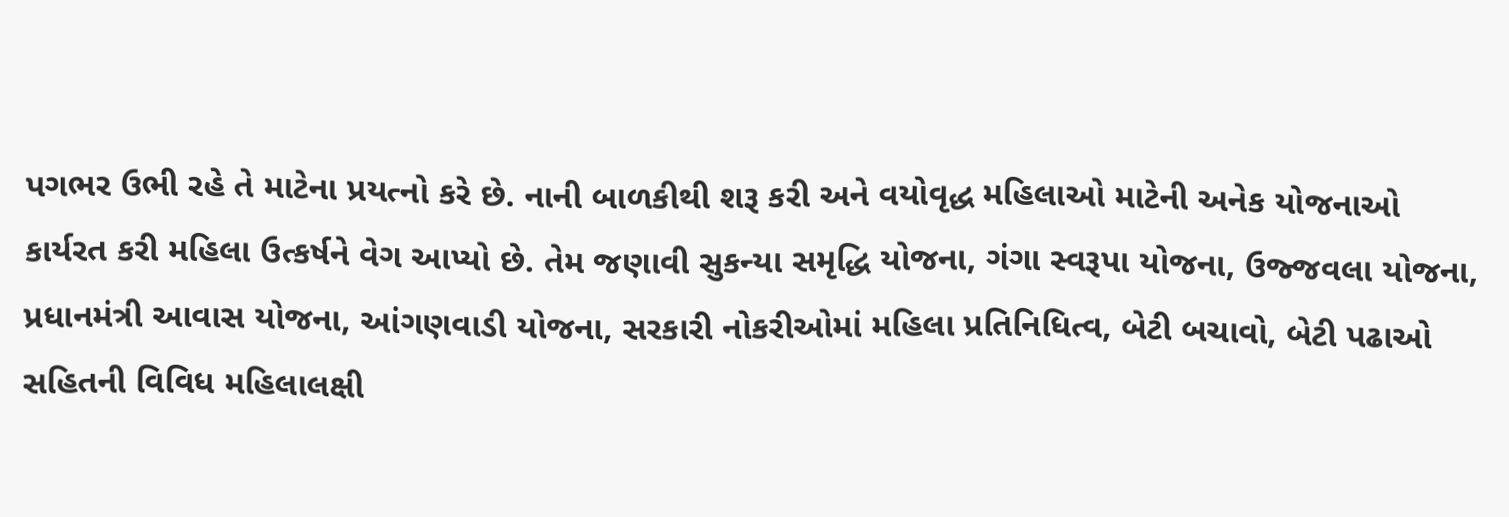પગભર ઉભી રહે તે માટેના પ્રયત્નો કરે છે. નાની બાળકીથી શરૂ કરી અને વયોવૃદ્ધ મહિલાઓ માટેની અનેક યોજનાઓ કાર્યરત કરી મહિલા ઉત્કર્ષને વેગ આપ્યો છે. તેમ જણાવી સુકન્યા સમૃદ્ધિ યોજના, ગંગા સ્વરૂપા યોજના, ઉજ્જવલા યોજના, પ્રધાનમંત્રી આવાસ યોજના, આંગણવાડી યોજના, સરકારી નોકરીઓમાં મહિલા પ્રતિનિધિત્વ, બેટી બચાવો, બેટી પઢાઓ સહિતની વિવિધ મહિલાલક્ષી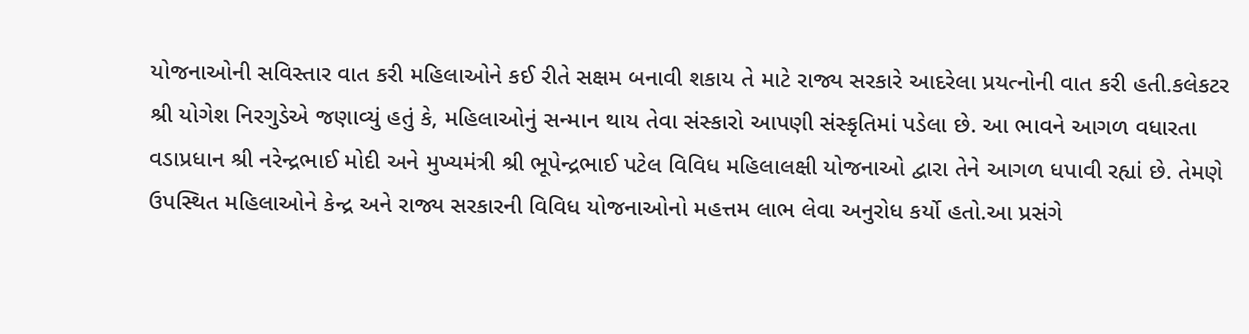યોજનાઓની સવિસ્તાર વાત કરી મહિલાઓને કઈ રીતે સક્ષમ બનાવી શકાય તે માટે રાજ્ય સરકારે આદરેલા પ્રયત્નોની વાત કરી હતી.કલેકટર શ્રી યોગેશ નિરગુડેએ જણાવ્યું હતું કે, મહિલાઓનું સન્માન થાય તેવા સંસ્કારો આપણી સંસ્કૃતિમાં પડેલા છે. આ ભાવને આગળ વધારતા વડાપ્રધાન શ્રી નરેન્દ્રભાઈ મોદી અને મુખ્યમંત્રી શ્રી ભૂપેન્દ્રભાઈ પટેલ વિવિધ મહિલાલક્ષી યોજનાઓ દ્વારા તેને આગળ ધપાવી રહ્યાં છે. તેમણે ઉપસ્થિત મહિલાઓને કેન્દ્ર અને રાજ્ય સરકારની વિવિધ યોજનાઓનો મહત્તમ લાભ લેવા અનુરોધ કર્યો હતો.આ પ્રસંગે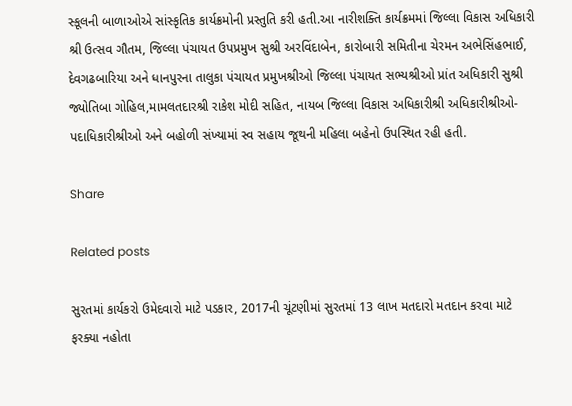સ્કૂલની બાળાઓએ સાંસ્કૃતિક કાર્યક્રમોની પ્રસ્તુતિ કરી હતી.આ નારીશક્તિ કાર્યક્રમમાં જિલ્લા વિકાસ અધિકારી શ્રી ઉત્સવ ગૌતમ, જિલ્લા પંચાયત ઉપપ્રમુખ સુશ્રી અરવિંદાબેન, કારોબારી સમિતીના ચેરમન અભેસિંહભાઈ, દેવગઢબારિયા અને ધાનપુરના તાલુકા પંચાયત પ્રમુખશ્રીઓ જિલ્લા પંચાયત સભ્યશ્રીઓ પ્રાંત અધિકારી સુશ્રી જ્યોતિબા ગોહિલ,મામલતદારશ્રી રાકેશ મોદી સહિત, નાયબ જિલ્લા વિકાસ અધિકારીશ્રી અધિકારીશ્રીઓ- પદાધિકારીશ્રીઓ અને બહોળી સંખ્યામાં સ્વ સહાય જૂથની મહિલા બહેનો ઉપસ્થિત રહી હતી.

Share

Related posts

સુરતમાં કાર્યકરો ઉમેદવારો માટે પડકાર, 2017ની ચૂંટણીમાં સુરતમાં 13 લાખ મતદારો મતદાન કરવા માટે ફરક્યા નહોતા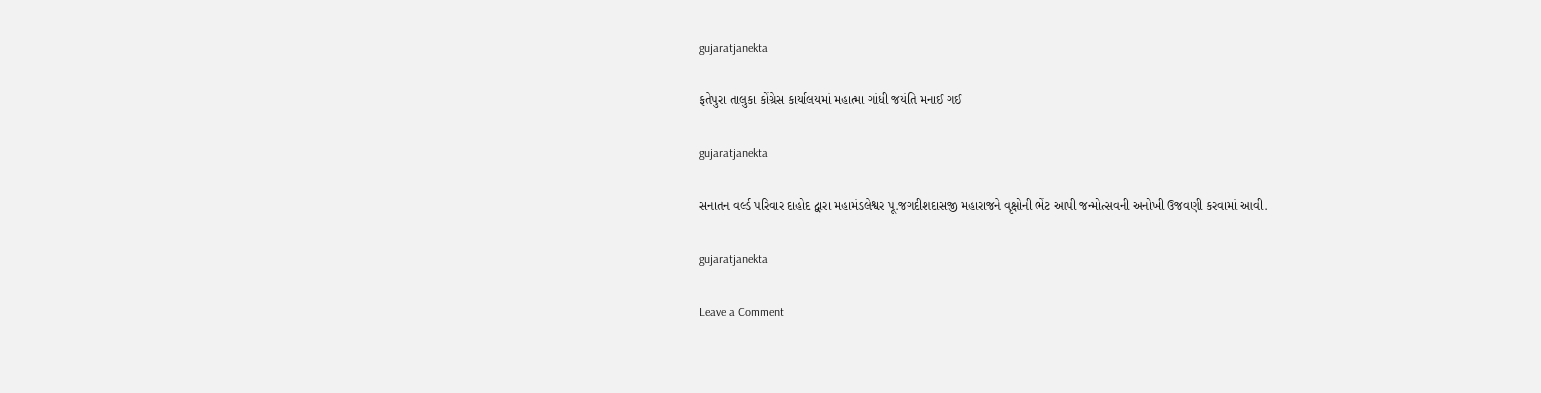gujaratjanekta

ફતેપુરા તાલુકા કોંગ્રેસ કાર્યાલયમાં મહાત્મા ગાંધી જયંતિ મનાઈ ગઈ

gujaratjanekta

સનાતન વર્લ્ડ પરિવાર દાહોદ દ્વારા મહામંડલેશ્વર પૂ.જગદીશદાસજી મહારાજને વૃક્ષોની ભેંટ આપી જન્મોત્સવની અનોખી ઉજવણી કરવામાં આવી.

gujaratjanekta

Leave a Comment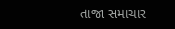તાજા સમાચાર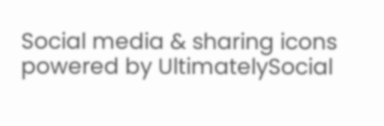Social media & sharing icons powered by UltimatelySocial